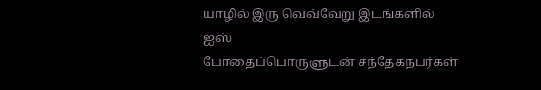யாழில் இரு வெவ்வேறு இடங்களில் ஐஸ்
போதைப்பொருளுடன் சந்தேகநபர்கள்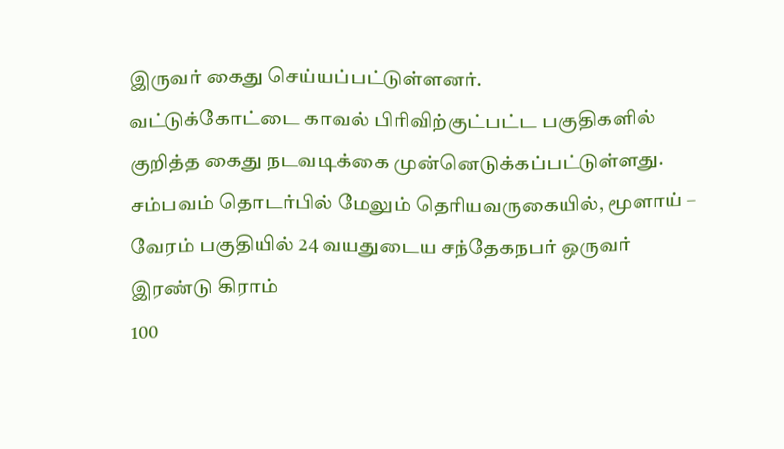இருவர் கைது செய்யப்பட்டுள்ளனர்.
வட்டுக்கோட்டை காவல் பிரிவிற்குட்பட்ட பகுதிகளில் குறித்த கைது நடவடிக்கை முன்னெடுக்கப்பட்டுள்ளது.
சம்பவம் தொடர்பில் மேலும் தெரியவருகையில், மூளாய் – வேரம் பகுதியில் 24 வயதுடைய சந்தேகநபர் ஒருவர் இரண்டு கிராம்
100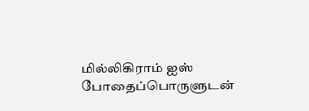மில்லிகிராம் ஐஸ் போதைப்பொருளுடன்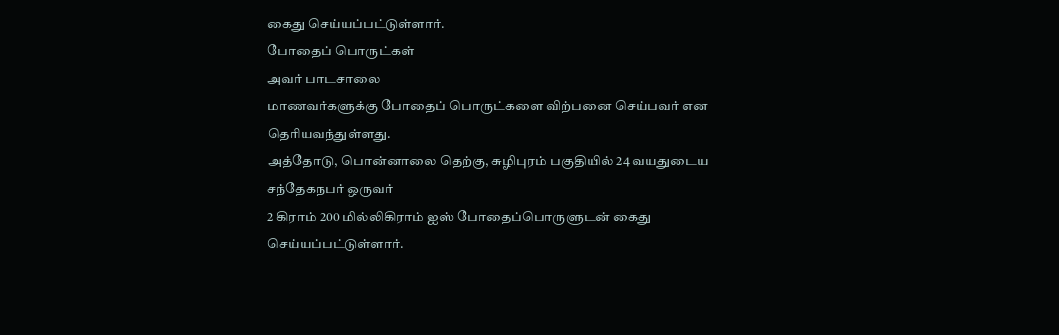கைது செய்யப்பட்டுள்ளார்.
போதைப் பொருட்கள்
அவர் பாடசாலை
மாணவர்களுக்கு போதைப் பொருட்களை விற்பனை செய்பவர் என தெரியவந்துள்ளது.
அத்தோடு, பொன்னாலை தெற்கு, சுழிபுரம் பகுதியில் 24 வயதுடைய சந்தேகநபர் ஒருவர்
2 கிராம் 200 மில்லிகிராம் ஐஸ் போதைப்பொருளுடன் கைது செய்யப்பட்டுள்ளார்.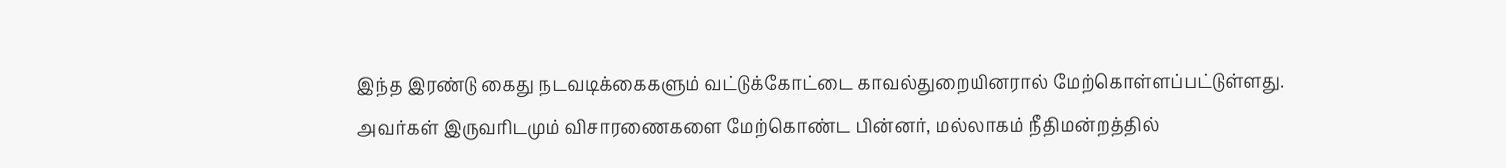இந்த இரண்டு கைது நடவடிக்கைகளும் வட்டுக்கோட்டை காவல்துறையினரால் மேற்கொள்ளப்பட்டுள்ளது.
அவர்கள் இருவரிடமும் விசாரணைகளை மேற்கொண்ட பின்னர், மல்லாகம் நீதிமன்றத்தில்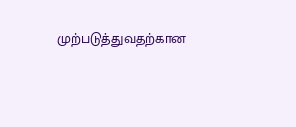முற்படுத்துவதற்கான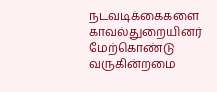நடவடிக்கைகளை காவல்துறையினர் மேற்கொண்டு வருகின்றமை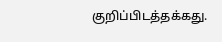குறிப்பிடத்தக்கது.